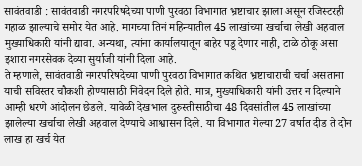सावंतवाडी : सावंतवाडी नगरपरिषदेच्या पाणी पुरवठा विभागात भ्रष्टाचार झाला असून रजिस्टरही गहाळ झाल्याचे समोर येत आहे. मागच्या तिनं महिन्यातील 45 लाखांच्या खर्चाचा लेखी अहवाल मुख्याधिकारी यांनी द्यावा. अन्यथा, त्यांना कार्यालयातून बाहेर पडू देणार नाही, टाळे ठोकू असा इशारा नगरसेवक देव्या सुर्याजी यांनी दिला आहे.
ते म्हणाले, सावंतवाडी नगरपरिषदेच्या पाणी पुरवठा विभागात कथित भ्रष्टाचाराची चर्चा असताना याची सविस्तर चौकशी होण्यासाठी निवेदन दिले होते. मात्र, मुख्याधिकारी यांनी उत्तर न दिल्याने आम्ही धरणे आंदोलन छेडले. यावेळी देखभाल दुरुस्तीसाठीचा 48 दिवसांतील 45 लाखांच्या झालेल्या खर्चाचा लेखी अहवाल देण्याचे आश्वासन दिले. या विभागात गेल्या 27 वर्षात दीड ते दोन लाख हा खर्च येत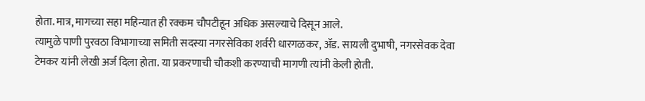होता. मात्र, मागच्या सहा महिन्यात ही रक्कम चौपटीहून अधिक असल्याचे दिसून आले.
त्यामुळे पाणी पुरवठा विभागाच्या समिती सदस्या नगरसेविका शर्वरी धारगळकर, ॲड. सायली दुभाषी, नगरसेवक देवा टेमकर यांनी लेखी अर्ज दिला होता. या प्रकरणाची चौकशी करण्याची मागणी त्यांनी केली होती.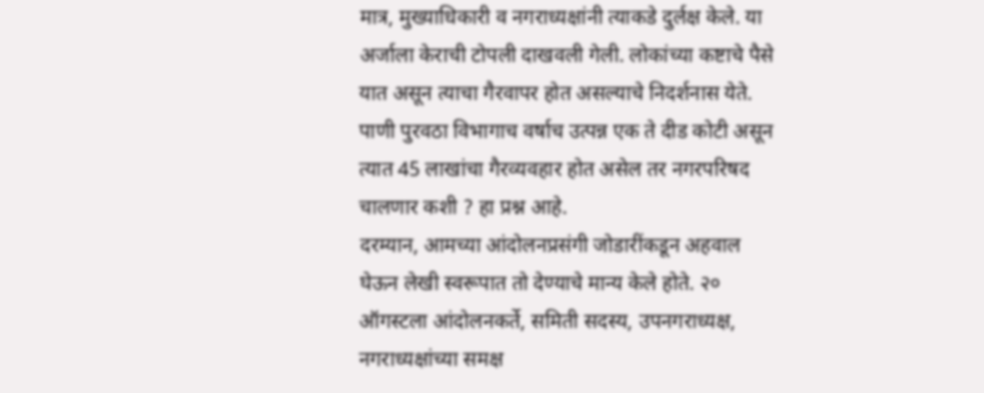मात्र, मुख्याधिकारी व नगराध्यक्षांनी त्याकडे दुर्लक्ष केले. या अर्जाला केराची टोपली दाखवली गेली. लोकांच्या कष्टाचे पैसे यात असून त्याचा गैरवापर होत असल्याचे निदर्शनास येते. पाणी पुरवठा विभागाच वर्षाच उत्पन्न एक ते दीड कोटी असून त्यात 45 लाखांचा गैरव्यवहार होत असेल तर नगरपरिषद चालणार कशी ? हा प्रश्न आहे.
दरम्यान, आमच्या आंदोलनप्रसंगी जोडारींकडून अहवाल घेऊन लेखी स्वरूपात तो देण्याचे मान्य केले होते. २० ऑगस्टला आंदोलनकर्ते, समिती सदस्य, उपनगराध्यक्ष, नगराध्यक्षांच्या समक्ष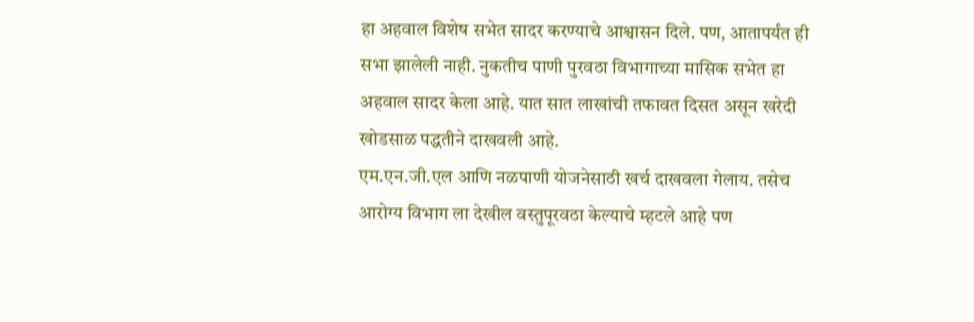हा अहवाल विशेष सभेत सादर करण्याचे आश्वासन दिले. पण, आतापर्यंत ही सभा झालेली नाही. नुकतीच पाणी पुरवठा विभागाच्या मासिक सभेत हा अहवाल सादर केला आहे. यात सात लाखांची तफावत दिसत असून खरेदी खोडसाळ पद्धतीने दाखवली आहे.
एम.एन.जी.एल आणि नळपाणी योजनेसाठी खर्च दाखवला गेलाय. तसेच आरोग्य विभाग ला देखील वस्तुपूरवठा केल्याचे म्हटले आहे पण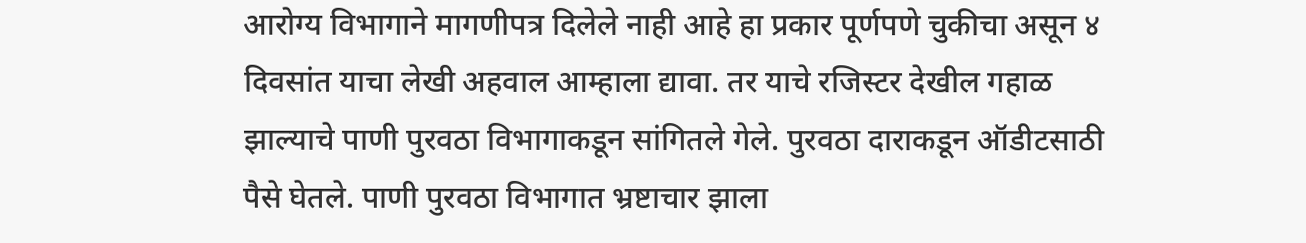आरोग्य विभागाने मागणीपत्र दिलेले नाही आहे हा प्रकार पूर्णपणे चुकीचा असून ४ दिवसांत याचा लेखी अहवाल आम्हाला द्यावा. तर याचे रजिस्टर देखील गहाळ झाल्याचे पाणी पुरवठा विभागाकडून सांगितले गेले. पुरवठा दाराकडून ऑडीटसाठी पैसे घेतले. पाणी पुरवठा विभागात भ्रष्टाचार झाला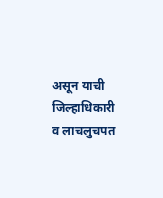असून याची जिल्हाधिकारी व लाचलुचपत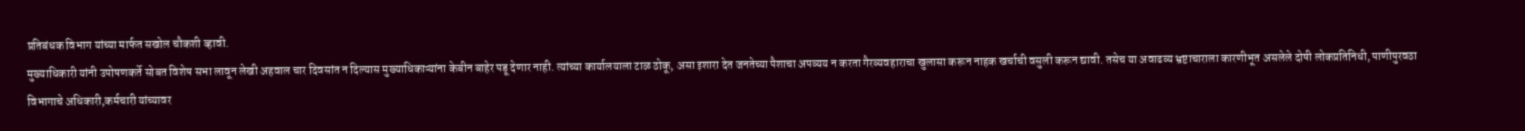प्रतिबंधक विभाग यांच्या मार्फत सखोल चौकशी व्हावी.
मुख्याधिकारी यांनी उपोषणकर्ते सोबत विशेष सभा लावून लेखी अहवाल चार दिवसांत न दिल्यास मुख्याधिकाऱ्यांना केबीन बाहेर पडू देणार नाही. त्यांच्या कार्यालयाला टाळ ठोकू, असा इशारा देत जनतेच्या पैशाचा अपव्यय न करता गैरव्यवहाराचा खुलासा करून नाहक खर्चाची वसुली करून द्यावी. तसेच या अवाढव्य भ्रष्टाचाराला कारणीभूत असलेले दोषी लोकप्रतिनिधी, पाणीपुरवठा विभागाचे अधिकारी,कर्मचारी यांच्यावर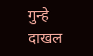गुन्हे दाखल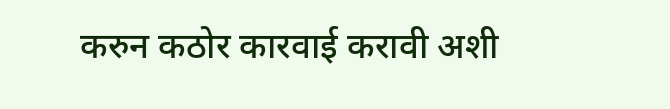करुन कठोर कारवाई करावी अशी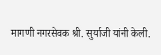मागणी नगरसेवक श्री. सुर्याजी यांनी केली.